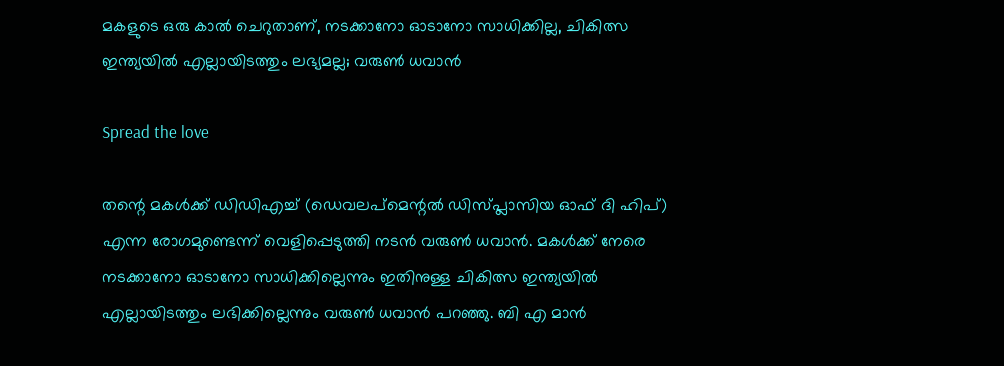മകളുടെ ഒരു കാൽ ചെറുതാണ്, നടക്കാനോ ഓടാനോ സാധിക്കില്ല, ചികിത്സ ഇന്ത്യയിൽ എല്ലായിടത്തും ലഭ്യമല്ല; വരുൺ ധവാൻ

Spread the love

തന്റെ മകൾക്ക് ഡിഡിഎച്ച് (ഡെവലപ്മെന്റൽ ഡിസ്പ്ലാസിയ ഓഫ് ദി ഹിപ്) എന്ന രോഗമുണ്ടെന്ന് വെളിപ്പെടുത്തി നടൻ വരുൺ ധവാൻ. മകൾക്ക് നേരെ നടക്കാനോ ഓടാനോ സാധിക്കില്ലെന്നും ഇതിനുള്ള ചികിത്സ ഇന്ത്യയിൽ എല്ലായിടത്തും ലഭിക്കില്ലെന്നും വരുൺ ധവാൻ പറഞ്ഞു. ബി എ മാൻ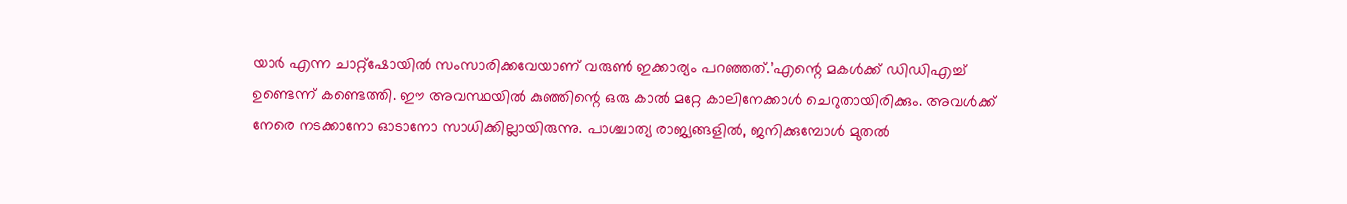യാർ‌ എന്ന ചാറ്റ്‌ഷോയിൽ സംസാരിക്കവേയാണ് വരുൺ ഇക്കാര്യം പറഞ്ഞത്.’എന്റെ മകൾക്ക് ഡിഡിഎച്ച് ഉണ്ടെന്ന് കണ്ടെത്തി. ഈ അവസ്ഥയിൽ കുഞ്ഞിന്റെ ഒരു കാൽ മറ്റേ കാലിനേക്കാൾ ചെറുതായിരിക്കും. അവള്‍ക്ക് നേരെ നടക്കാനോ ഓടാനോ സാധിക്കില്ലായിരുന്നു. പാശ്ചാത്യ രാജ്യങ്ങളിൽ, ജനിക്കുമ്പോൾ മുതൽ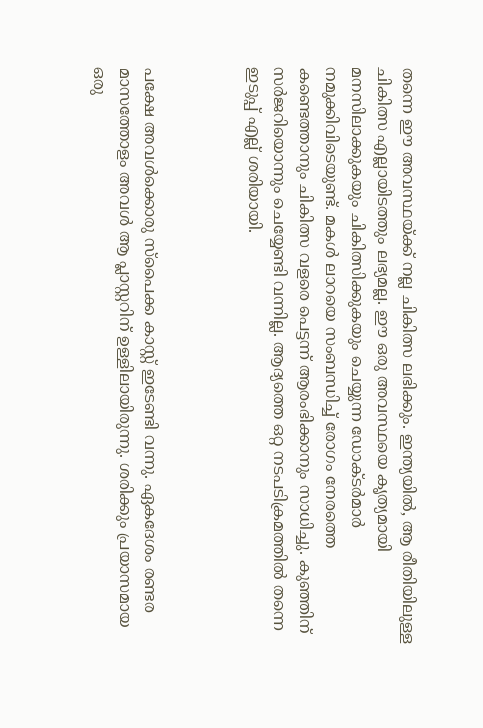തന്നെ ഈ അവസ്ഥയ്ക്ക് നല്ല ചികിത്സ ലഭിക്കും. ഇന്ത്യയിൽ, ആ രീതിയിലുള്ള ചികിത്സ എല്ലായിടത്തും ലഭ്യമല്ല. ഈ ഒരു അവസ്ഥയെ കൃത്യമായി മനസിലാക്കുകയും ചികിത്സിക്കുകയും ചെയ്യുന്ന ഡോക്ടര്‍മാര്‍ നമുക്കിവിടെയുണ്ട്. മകള്‍ ലാറയെ സംബന്ധിച്ച് രോഗം നേരത്തെ കണ്ടെത്താനും ചികിത്സ വളരെ പെട്ടന്ന് ആരംഭിക്കാനും സാധിച്ചു. കുഞ്ഞിന് സര്‍ജറിയൊന്നും ചെയ്യേണ്ടി വന്നില്ല. ആദ്യത്തെ ഒറ്റ നടപടിക്രമത്തിൽ തന്നെ ഇടുപ്പ് എല്ല് ശരിയായി.



പക്ഷേ അവള്‍ക്കൊരു സ്‌പൈക്ക കാസ്റ്റ് ഇടേണ്ടി വന്നു. ഏകദേശം രണ്ടര മാസത്തോളം അവള്‍ ആ പ്ലാസ്റ്ററിന് ഉള്ളിലായിരുന്നു. ശരിക്കും പ്രയാസമായ ഒരു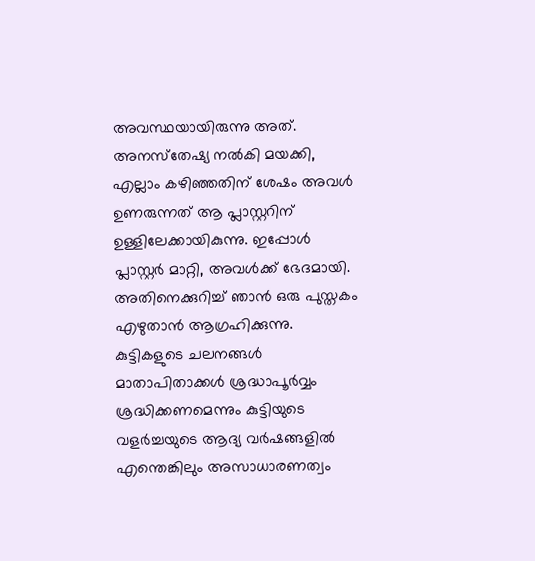അവസ്ഥയായിരുന്നു അത്. അനസ്‌തേഷ്യ നല്‍കി മയക്കി, എല്ലാം കഴിഞ്ഞതിന് ശേഷം അവള്‍ ഉണരുന്നത് ആ പ്ലാസ്റ്ററിന് ഉള്ളിലേക്കായികുന്നു. ഇപ്പോള്‍ പ്ലാസ്റ്റര്‍ മാറ്റി, അവള്‍ക്ക് ഭേദമായി. അതിനെക്കുറിച്ച് ഞാൻ ഒരു പുസ്തകം എഴുതാൻ ആഗ്രഹിക്കുന്നു. കുട്ടികളുടെ ചലനങ്ങൾ മാതാപിതാക്കൾ ശ്രദ്ധാപൂർവ്വം ശ്രദ്ധിക്കണമെന്നും കുട്ടിയുടെ വളർച്ചയുടെ ആദ്യ വർഷങ്ങളിൽ എന്തെങ്കിലും അസാധാരണത്വം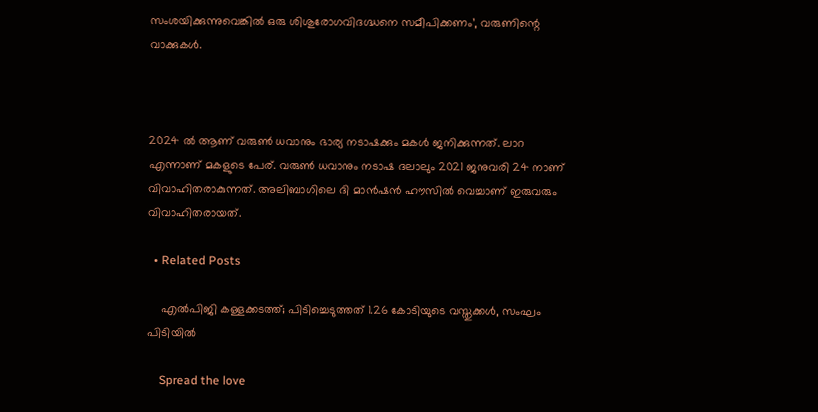സംശയിക്കുന്നുവെങ്കിൽ ഒരു ശിശുരോഗവിദഗ്ദ്ധനെ സമീപിക്കണം’, വരുണിന്റെ വാക്കുകൾ.



2024 ൽ ആണ് വരുൺ ധവാനും ഭാര്യ നടാഷക്കും മകൾ ജനിക്കുന്നത്. ലാറ എന്നാണ് മകളുടെ പേര്. വരുൺ ധവാനും നടാഷ ദലാലും 2021 ജനുവരി 24 നാണ് വിവാഹിതരാകുന്നത്. അലിബാഗിലെ ദി മാൻഷൻ ഹൗസിൽ വെച്ചാണ് ഇരുവരും വിവാഹിതരായത്.

  • Related Posts

    എൽപിജി കള്ളക്കടത്ത്; പിടിച്ചെടുത്തത് 1.26 കോടിയുടെ വസ്തുക്കൾ, സംഘം പിടിയിൽ

    Spread the love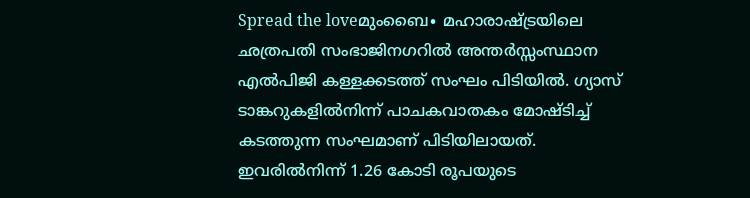Spread the loveമുംബൈ∙ മഹാരാഷ്ട്രയിലെ ഛത്രപതി സംഭാജിനഗറിൽ അന്തർസ്സംസ്ഥാന എൽപിജി കള്ളക്കടത്ത് സംഘം പിടിയിൽ. ഗ്യാസ് ടാങ്കറുകളിൽനിന്ന് പാചകവാതകം മോഷ്ടിച്ച് കടത്തുന്ന സംഘമാണ് പിടിയിലായത്. ഇവരിൽനിന്ന് 1.26 കോടി രൂപയുടെ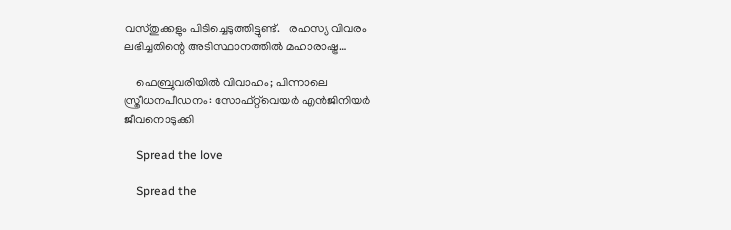വസ്തുക്കളും പിടിച്ചെടുത്തിട്ടുണ്ട്.   രഹസ്യ വിവരം ലഭിച്ചതിന്റെ അടിസ്ഥാനത്തിൽ മഹാരാഷ്ട്ര…

    ഫെബ്രുവരിയിൽ വിവാഹം; പിന്നാലെ സ്ത്രീധനപീഡനം: സോഫ്റ്റ്‌വെയർ എൻജിനിയർ ജീവനൊടുക്കി

    Spread the love

    Spread the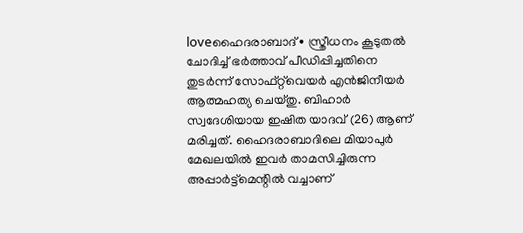loveഹൈദരാബാദ്∙ സ്ത്രീധനം കൂടുതൽ ചോദിച്ച് ഭർത്താവ് പീഡിപ്പിച്ചതിനെ തുടർന്ന് സോഫ്റ്റ്‌വെയർ എൻജിനീയർ ആത്മഹത്യ ചെയ്തു. ബിഹാർ സ്വദേശിയായ ഇഷിത യാദവ് (26) ആണ് മരിച്ചത്. ഹൈദരാബാദിലെ മിയാപുർ മേഖലയിൽ ഇവർ താമസിച്ചിരുന്ന അപ്പാർട്ട്മെന്റിൽ വച്ചാണ്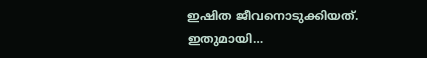ഇഷിത ജീവനൊടുക്കിയത്. ഇതുമായി…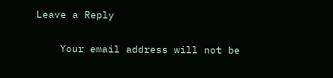Leave a Reply

    Your email address will not be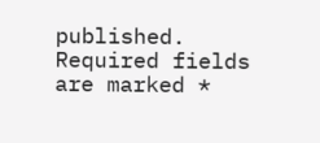published. Required fields are marked *